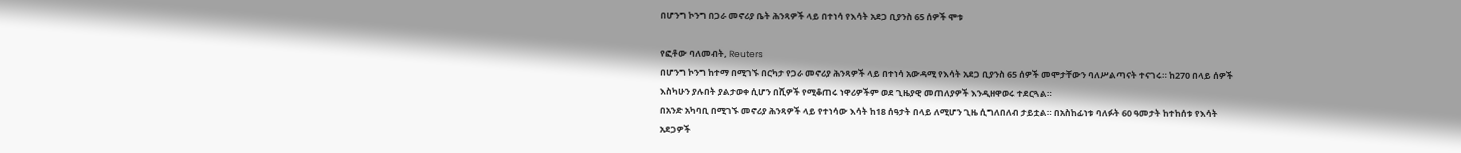በሆንግ ኮንግ በጋራ መኖሪያ ቤት ሕንጻዎች ላይ በተነሳ የእሳት አደጋ ቢያንስ 65 ሰዎች ሞቱ

የፎቶው ባለመብት, Reuters
በሆንግ ኮንግ ከተማ በሚገኙ በርካታ የጋራ መኖሪያ ሕንጻዎች ላይ በተነሳ አውዳሚ የእሳት አደጋ ቢያንስ 65 ሰዎች መሞታቸውን ባለሥልጣናት ተናገሩ። ከ270 በላይ ሰዎች እስካሁን ያሉበት ያልታወቀ ሲሆን በሺዎች የሚቆጠሩ ነዋሪዎችም ወደ ጊዜያዊ መጠለያዎች እንዲዘዋወሩ ተደርጓል።
በአንድ አካባቢ በሚገኙ መኖሪያ ሕንጻዎች ላይ የተነሳው እሳት ከ18 ሰዓታት በላይ ለሚሆን ጊዜ ሲግለበለብ ታይቷል። በአስከፊነቱ ባለፉት 60 ዓመታት ከተከሰቱ የእሳት አደጋዎች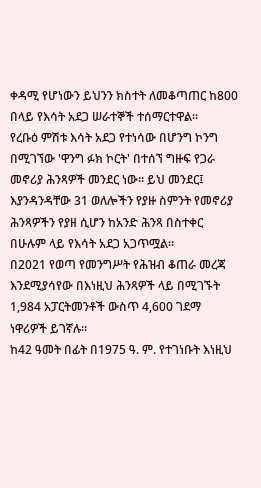ቀዳሚ የሆነውን ይህንን ክስተት ለመቆጣጠር ከ800 በላይ የእሳት አደጋ ሠራተኞች ተሰማርተዋል።
የረቡዕ ምሽቱ እሳት አደጋ የተነሳው በሆንግ ኮንግ በሚገኘው 'ዋንግ ፉክ ኮርት' በተሰኘ ግዙፍ የጋራ መኖሪያ ሕንጻዎች መንደር ነው። ይህ መንደር፤ እያንዳንዳቸው 31 ወለሎችን የያዙ ስምንት የመኖሪያ ሕንጻዎችን የያዘ ሲሆን ከአንድ ሕንጻ በስተቀር በሁሉም ላይ የእሳት አደጋ አጋጥሟል።
በ2021 የወጣ የመንግሥት የሕዝብ ቆጠራ መረጃ እንደሚያሳየው በእነዚህ ሕንጻዎች ላይ በሚገኙት 1,984 አፓርትመንቶች ውስጥ 4,600 ገደማ ነዋሪዎች ይገኛሉ።
ከ42 ዓመት በፊት በ1975 ዓ. ም. የተገነቡት እነዚህ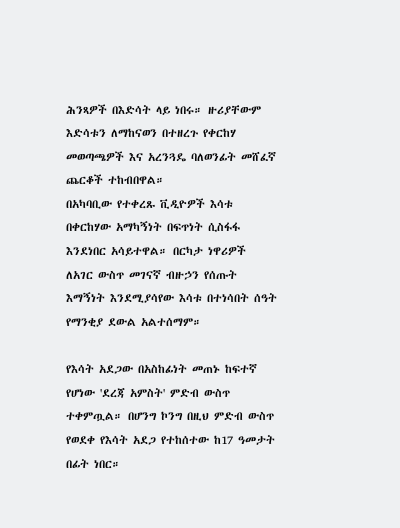ሕንጻዎች በእድሳት ላይ ነበሩ። ዙሪያቸውም እድሳቱን ለማከናወን በተዘረጉ የቀርከሃ መወጣጫዎች እና አረንጓዴ ባለወንፊት መሸፈኛ ጨርቆች ተከብበዋል።
በአካባቢው የተቀረጹ ቪዲዮዎች እሳቱ በቀርከሃው አማካኝነት በፍጥነት ሲስፋፋ እንደነበር አሳይተዋል። በርካታ ነዋሪዎች ለአገር ውስጥ መገናኛ ብዙኃን የሰጡት እማኝነት እንደሚያሳየው እሳቱ በተነሳበት ሰዓት የማንቂያ ደውል አልተሰማም።

የእሳት አደጋው በአስከፊነት መጠኑ ከፍተኛ የሆነው 'ደረጃ አምስት' ምድብ ውስጥ ተቀምጧል። በሆንግ ኮንግ በዚህ ምድብ ውስጥ የወደቀ የእሳት አደጋ የተከሰተው ከ17 ዓመታት በፊት ነበር።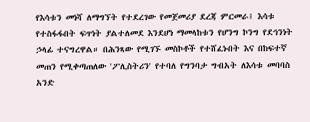የእሳቱን መነሻ ለማግኘት የተደረገው የመጀመሪያ ደረጃ ምርመራ፤ እሳቱ የተስፋፋበት ፍጥነት ያልተለመደ እንደሆነ ማመላከቱን የሆንግ ኮንግ የደኅንነት ኃላፊ ተናግረዋል። በሕንጻው የሚገኙ መስኮቶች የተሸፈኑበት እና በከፍተኛ መጠን የሚቀጣጠለው 'ፖሊስትሪን' የተባለ የግንባታ ግብአት ለእሳቱ መባባስ አንድ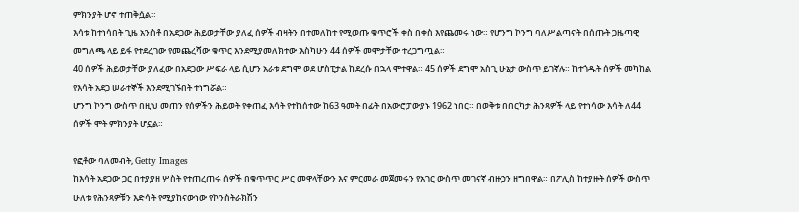ምክንያት ሆኖ ተጠቅሷል።
እሳቱ ከተነሳበት ጊዜ አንስቶ በአደጋው ሕይወታቸው ያለፈ ሰዎች ብዛትን በተመለከተ የሚወጡ ቁጥሮች ቀስ በቀስ እየጨመሩ ነው። የሆንግ ኮንግ ባለሥልጣናት በሰጡት ጋዜጣዊ መግለጫ ላይ ይፋ የተደረገው የመጨረሻው ቁጥር እንደሚያመለክተው እስካሁን 44 ሰዎች መሞታቸው ተረጋግጧል።
40 ሰዎች ሕይወታቸው ያለፈው በአደጋው ሥፍራ ላይ ሲሆን አራቱ ደግሞ ወደ ሆስፒታል ከደረሱ በኋላ ሞተዋል። 45 ሰዎች ደግሞ አስጊ ሁኔታ ውስጥ ይገኛሉ። ከተጎዱት ሰዎች መካከል የእሳት አደጋ ሠራተኞች እንደሚገኙበት ተነግሯል።
ሆንግ ኮንግ ውስጥ በዚህ መጠን የሰዎችን ሕይወት የቀጠፈ እሳት የተከሰተው ከ63 ዓመት በፊት በአውሮፓውያኑ 1962 ነበር። በወቅቱ በበርካታ ሕንጻዎች ላይ የተነሳው እሳት ለ44 ሰዎች ሞት ምክንያት ሆኗል።

የፎቶው ባለመብት, Getty Images
ከእሳት አደጋው ጋር በተያያዘ ሦስት የተጠረጠሩ ሰዎች በቁጥጥር ሥር መዋላቸውን እና ምርመራ መጀመሩን የአገር ውስጥ መገናኛ ብዙኃን ዘግበዋል። በፖሊስ ከተያዙት ሰዎች ውስጥ ሁለቱ የሕንጻዎቹን እድሳት የሚያከናውነው የኮንስትራክሽን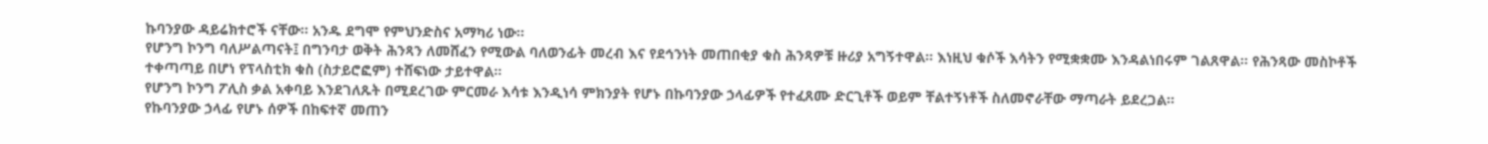ኩባንያው ዳይሬክተሮች ናቸው። አንዱ ደግሞ የምህንድስና አማካሪ ነው።
የሆንግ ኮንግ ባለሥልጣናት፤ በግንባታ ወቅት ሕንጻን ለመሸፈን የሚውል ባለወንፊት መረብ እና የደኅንነት መጠበቂያ ቁስ ሕንጻዎቹ ዙሪያ አግኝተዋል። እነዚህ ቁሶች እሳትን የሚቋቋሙ እንዳልነበሩም ገልጸዋል። የሕንጻው መስኮቶች ተቀጣጣይ በሆነ የፕላስቲክ ቁስ (ስታይሮፎም) ተሸፍነው ታይተዋል።
የሆንግ ኮንግ ፖሊስ ቃል አቀባይ እንደገለጹት በሚደረገው ምርመራ እሳቱ እንዲነሳ ምክንያት የሆኑ በኩባንያው ኃላፊዎች የተፈጸሙ ድርጊቶች ወይም ቸልተኝነቶች ስለመኖራቸው ማጣራት ይደረጋል።
የኩባንያው ኃላፊ የሆኑ ሰዎች በከፍተኛ መጠን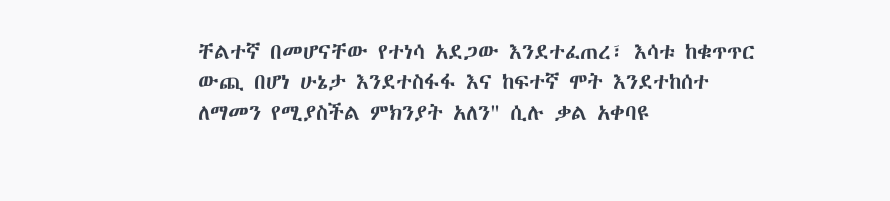ቸልተኛ በመሆናቸው የተነሳ አደጋው እንደተፈጠረ፣ እሳቱ ከቁጥጥር ውጪ በሆነ ሁኔታ እንደተስፋፋ እና ከፍተኛ ሞት እንደተከሰተ ለማመን የሚያስችል ምክንያት አለን" ሲሉ ቃል አቀባዩ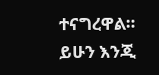ተናግረዋል።
ይሁን እንጂ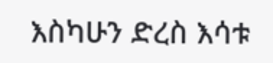እስካሁን ድረስ እሳቱ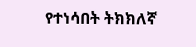የተነሳበት ትክክለኛ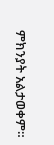ምክንያት አልታወቀም።